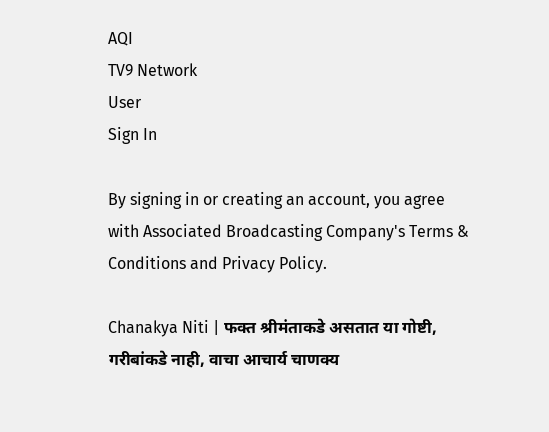AQI
TV9 Network
User
Sign In

By signing in or creating an account, you agree with Associated Broadcasting Company's Terms & Conditions and Privacy Policy.

Chanakya Niti | फक्त श्रीमंताकडे असतात या गोष्टी, गरीबांकडे नाही, वाचा आचार्य चाणक्य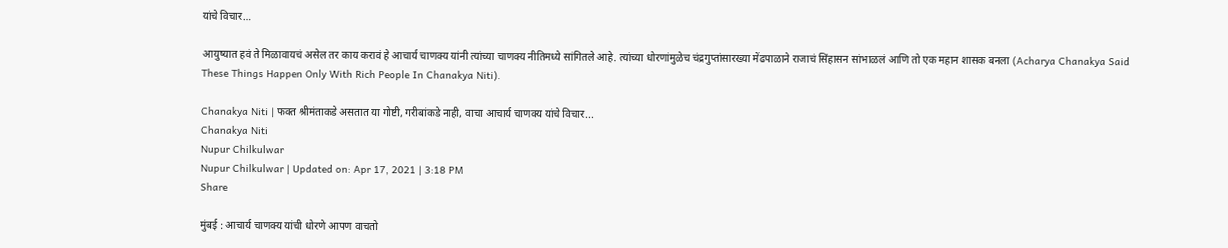यांचे विचार…

आयुष्यात हवं ते मिळावायचं असेल तर काय करावं हे आचार्य चाणक्य यांनी त्यांच्या चाणक्य नीतिमध्ये सांगितले आहे. त्यांच्या धोरणांमुळेच चंद्रगुप्तांसारख्या मेंढपाळाने राजाचं सिंहासन सांभाळलं आणि तो एक महान शासक बनला (Acharya Chanakya Said These Things Happen Only With Rich People In Chanakya Niti).

Chanakya Niti | फक्त श्रीमंताकडे असतात या गोष्टी, गरीबांकडे नाही, वाचा आचार्य चाणक्य यांचे विचार...
Chanakya Niti
Nupur Chilkulwar
Nupur Chilkulwar | Updated on: Apr 17, 2021 | 3:18 PM
Share

मुंबई : आचार्य चाणक्य यांची धोरणे आपण वाचतो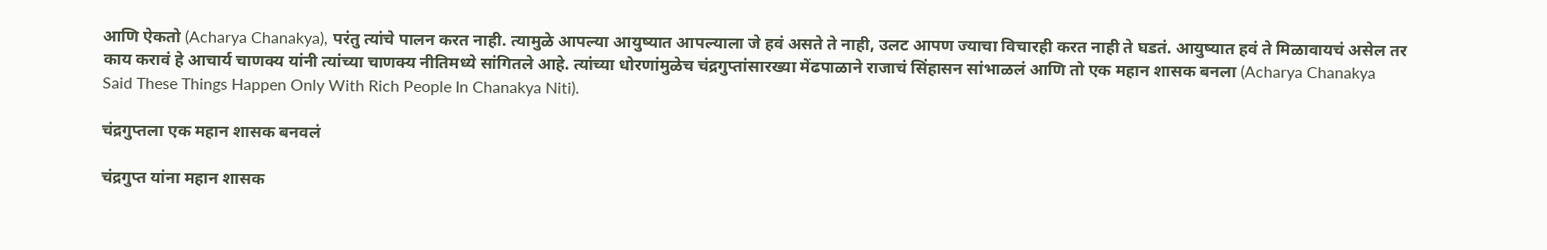आणि ऐकतो (Acharya Chanakya), परंतु त्यांचे पालन करत नाही. त्यामुळे आपल्या आयुष्यात आपल्याला जे हवं असते ते नाही, उलट आपण ज्याचा विचारही करत नाही ते घडतं. आयुष्यात हवं ते मिळावायचं असेल तर काय करावं हे आचार्य चाणक्य यांनी त्यांच्या चाणक्य नीतिमध्ये सांगितले आहे. त्यांच्या धोरणांमुळेच चंद्रगुप्तांसारख्या मेंढपाळाने राजाचं सिंहासन सांभाळलं आणि तो एक महान शासक बनला (Acharya Chanakya Said These Things Happen Only With Rich People In Chanakya Niti).

चंद्रगुप्तला एक महान शासक बनवलं

चंद्रगुप्त यांना महान शासक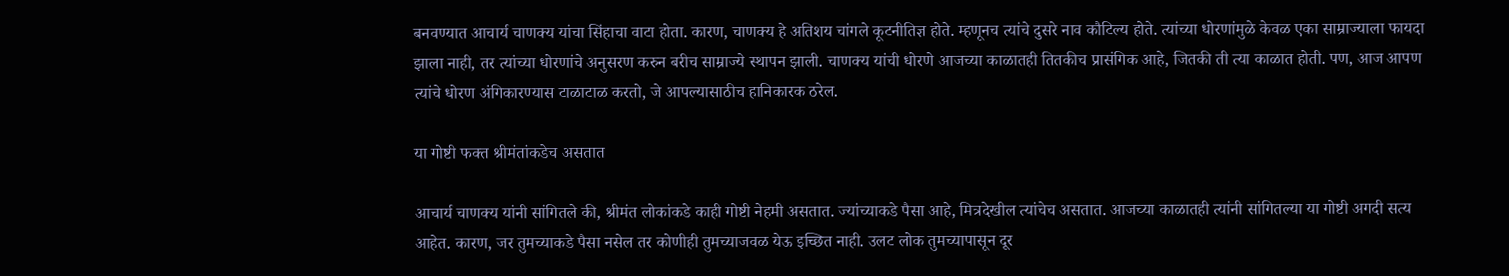बनवण्यात आचार्य चाणक्य यांचा सिंहाचा वाटा होता. कारण, चाणक्य हे अतिशय चांगले कूटनीतिज्ञ होते. म्हणूनच त्यांचे दुसरे नाव कौटिल्य होते. त्यांच्या धोरणांमुळे केवळ एका साम्राज्याला फायदा झाला नाही, तर त्यांच्या धोरणांचे अनुसरण करुन बरीच साम्राज्ये स्थापन झाली. चाणक्य यांची धोरणे आजच्या काळातही तितकीच प्रासंगिक आहे, जितकी ती त्या काळात होती. पण, आज आपण त्यांचे धोरण अंगिकारण्यास टाळाटाळ करतो, जे आपल्यासाठीच हानिकारक ठरेल.

या गोष्टी फक्त श्रीमंतांकडेच असतात

आचार्य चाणक्य यांनी सांगितले की, श्रीमंत लोकांकडे काही गोष्टी नेहमी असतात. ज्यांच्याकडे पैसा आहे, मित्रदेखील त्यांचेच असतात. आजच्या काळातही त्यांनी सांगितल्या या गोष्टी अगदी सत्य आहेत. कारण, जर तुमच्याकडे पैसा नसेल तर कोणीही तुमच्याजवळ येऊ इच्छित नाही. उलट लोक तुमच्यापासून दूर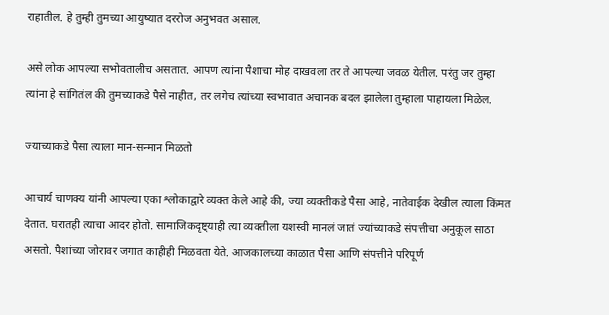राहातील. हे तुम्ही तुमच्या आयुष्यात दररोज अनुभवत असाल.

असे लोक आपल्या सभोवतालीच असतात. आपण त्यांना पैशाचा मोह दाखवला तर ते आपल्या जवळ येतील. परंतु जर तुम्हा त्यांना हे सांगितंल की तुमच्याकडे पैसे नाहीत, तर लगेच त्यांच्या स्वभावात अचानक बदल झालेला तुम्हाला पाहायला मिळेल.

ज्याच्याकडे पैसा त्याला मान-सन्मान मिळतो

आचार्य चाणक्य यांनी आपल्या एका श्लोकाद्वारे व्यक्त केले आहे की, ज्या व्यक्तीकडे पैसा आहे, नातेवाईक देखील त्याला किंमत देतात. घरातही त्याचा आदर होतो. सामाजिकदृष्ट्याही त्या व्यक्तीला यशस्वी मानलं जातं ज्यांच्याकडे संपत्तीचा अनुकूल साठा असतो. पैशांच्या जोरावर जगात काहीही मिळवता येते. आजकालच्या काळात पैसा आणि संपत्तीने परिपूर्ण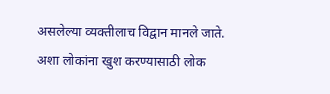असलेल्या व्यक्तीलाच विद्वान मानले जाते. अशा लोकांना खुश करण्यासाठी लोक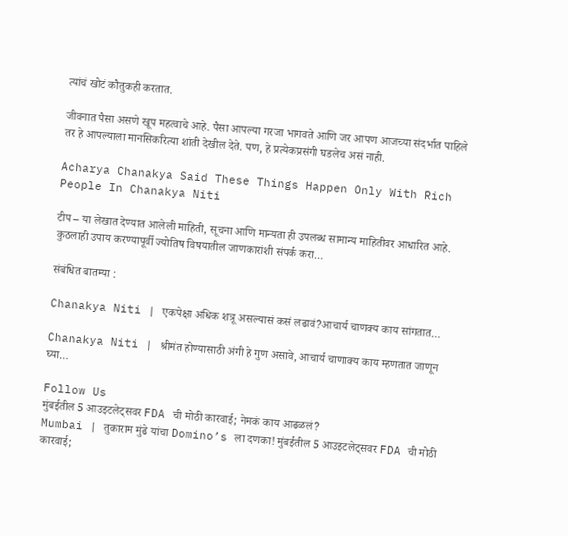त्यांचं खोटं कौतुकही करतात.

जीवनात पैसा असणे खूप महत्वाचे आहे. पैसा आपल्या गरजा भागवते आणि जर आपण आजच्या संदर्भात पाहिले तर हे आपल्याला मानसिकरित्या शांती देखील देते. पण, हे प्रत्येकप्रसंगी घडलेच असं नाही.

Acharya Chanakya Said These Things Happen Only With Rich People In Chanakya Niti

टीप – या लेखात देण्यात आलेली माहिती, सूचना आणि मान्यता ही उपलब्ध सामान्य माहितीवर आधारित आहे. कुठलाही उपाय करण्यापूर्वी ज्योतिष विषयातील जाणकारांशी संपर्क करा…

संबंधित बातम्या :

Chanakya Niti | एकपेक्षा अधिक शत्रू असल्यासं कसं लढावं?आचार्य चाणक्य काय सांगतात…

Chanakya Niti | श्रीमंत होण्यासाठी अंगी हे गुण असावे, आचार्य चाणाक्य काय म्हणतात जाणून घ्या…

Follow Us
मुंबईतील 5 आउइटलेट्सवर FDA ची मोठी कारवाई; नेमकं काय आढळलं?
Mumbai | तुकाराम मुंढे यांचा Domino’s ला दणका! मुंबईतील 5 आउइटलेट्सवर FDA ची मोठी कारवाई;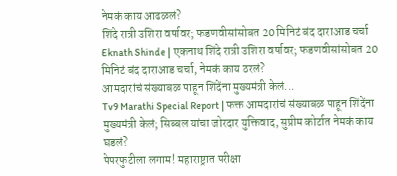नेमकं काय आढळलं?
शिंदे रात्री उशिरा वर्षावर; फडणवीसांसोबत 20 मिनिटं बंद दाराआड चर्चा
Eknath Shinde | एकनाथ शिंदे रात्री उशिरा वर्षावर; फडणवीसांसोबत 20 मिनिटं बंद दाराआड चर्चा, नेमकं काय ठरलं?
आमदारांचं संख्याबळ पाहून शिंदेंना मुख्यमंत्री केलं...
Tv9 Marathi Special Report | फक्त आमदारांचं संख्याबळ पाहून शिंदेंना मुख्यमंत्री केलं; सिब्बल यांचा जोरदार युक्तिवाद, सुप्रीम कोर्टात नेमकं काय घडलं?
पेपरफुटीला लगाम! महाराष्ट्रात परीक्षा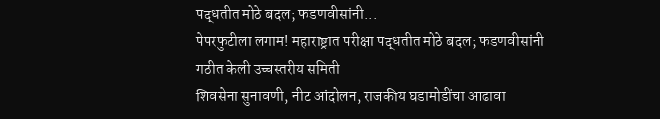पद्धतीत मोठे बदल; फडणवीसांनी...
पेपरफुटीला लगाम! महाराष्ट्रात परीक्षा पद्धतीत मोठे बदल; फडणवीसांनी गठीत केली उच्चस्तरीय समिती
शिवसेना सुनावणी, नीट आंदोलन, राजकीय घडामोडींचा आढावा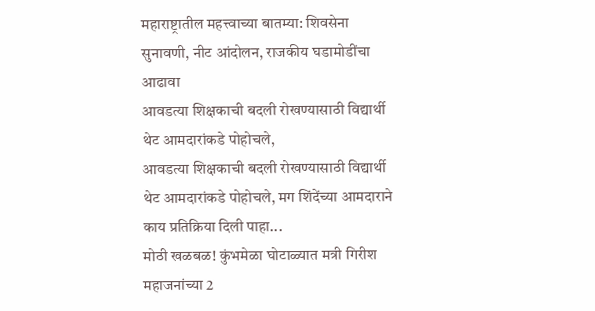महाराष्ट्रातील महत्त्वाच्या बातम्या: शिवसेना सुनावणी, नीट आंदोलन, राजकीय घडामोडींचा आढावा
आवडत्या शिक्षकाची बदली रोखण्यासाठी विद्यार्थी थेट आमदारांकडे पोहोचले,
आवडत्या शिक्षकाची बदली रोखण्यासाठी विद्यार्थी थेट आमदारांकडे पोहोचले, मग शिंदेंच्या आमदाराने काय प्रतिक्रिया दिली पाहा...
मोठी खळबळ! कुंभमेळा घोटाळ्यात मत्री गिरीश महाजनांच्या 2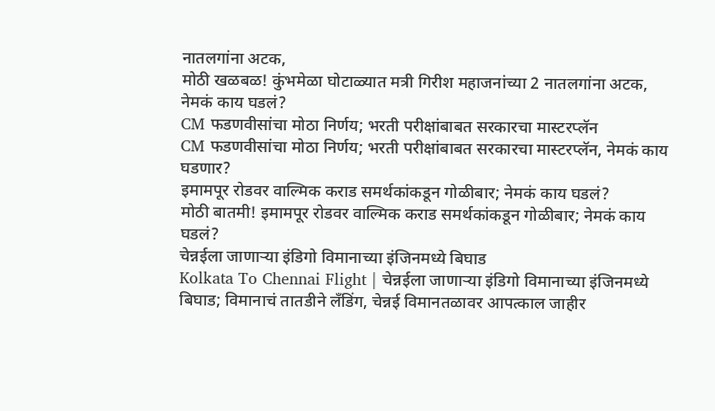नातलगांना अटक,
मोठी खळबळ! कुंभमेळा घोटाळ्यात मत्री गिरीश महाजनांच्या 2 नातलगांना अटक, नेमकं काय घडलं?
CM फडणवीसांचा मोठा निर्णय; भरती परीक्षांबाबत सरकारचा मास्टरप्लॅन
CM फडणवीसांचा मोठा निर्णय; भरती परीक्षांबाबत सरकारचा मास्टरप्लॅन, नेमकं काय घडणार?
इमामपूर रोडवर वाल्मिक कराड समर्थकांकडून गोळीबार; नेमकं काय घडलं?
मोठी बातमी! इमामपूर रोडवर वाल्मिक कराड समर्थकांकडून गोळीबार; नेमकं काय घडलं?
चेन्नईला जाणाऱ्या इंडिगो विमानाच्या इंजिनमध्ये बिघाड
Kolkata To Chennai Flight | चेन्नईला जाणाऱ्या इंडिगो विमानाच्या इंजिनमध्ये बिघाड; विमानाचं तातडीने लँडिंग, चेन्नई विमानतळावर आपत्काल जाहीर